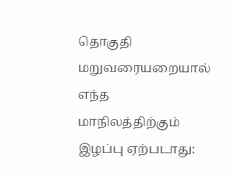தொகுதி மறுவரையறையால் எந்த மாநிலத்திற்கும் இழப்பு ஏற்படாது: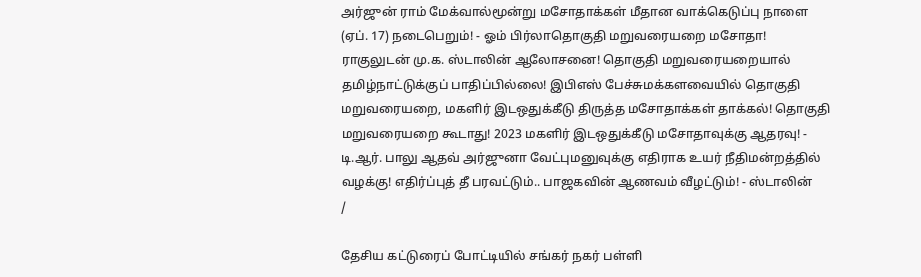அர்ஜுன் ராம் மேக்வால்மூன்று மசோதாக்கள் மீதான வாக்கெடுப்பு நாளை (ஏப். 17) நடைபெறும்! - ஓம் பிர்லாதொகுதி மறுவரையறை மசோதா! ராகுலுடன் மு.க. ஸ்டாலின் ஆலோசனை! தொகுதி மறுவரையறையால் தமிழ்நாட்டுக்குப் பாதிப்பில்லை! இபிஎஸ் பேச்சுமக்களவையில் தொகுதி மறுவரையறை, மகளிர் இடஒதுக்கீடு திருத்த மசோதாக்கள் தாக்கல்! தொகுதி மறுவரையறை கூடாது! 2023 மகளிர் இடஒதுக்கீடு மசோதாவுக்கு ஆதரவு! - டி.ஆர். பாலு ஆதவ் அர்ஜுனா வேட்புமனுவுக்கு எதிராக உயர் நீதிமன்றத்தில் வழக்கு! எதிர்ப்புத் தீ பரவட்டும்.. பாஜகவின் ஆணவம் வீழட்டும்! - ஸ்டாலின்
/

தேசிய கட்டுரைப் போட்டியில் சங்கர் நகர் பள்ளி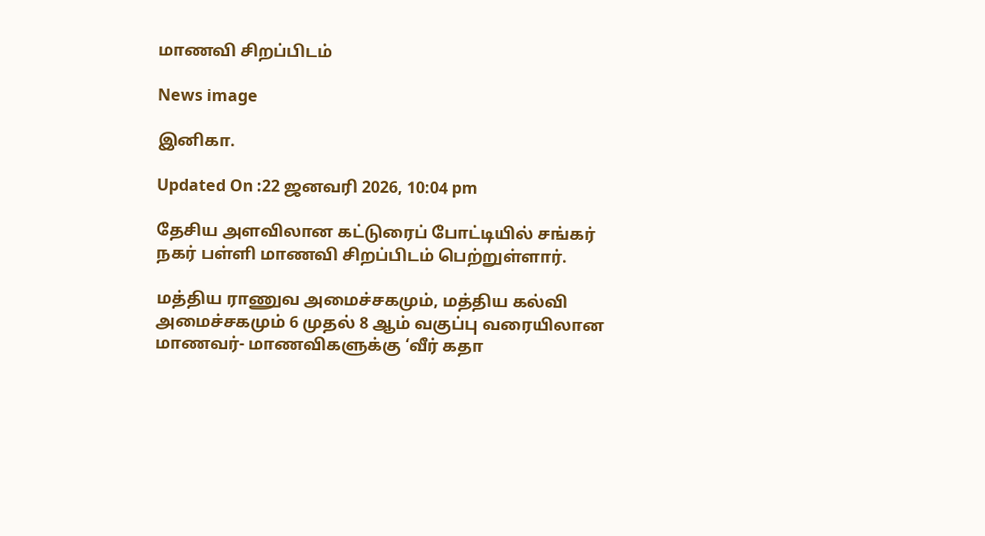மாணவி சிறப்பிடம்

News image

இனிகா.

Updated On :22 ஜனவரி 2026, 10:04 pm

தேசிய அளவிலான கட்டுரைப் போட்டியில் சங்கர் நகர் பள்ளி மாணவி சிறப்பிடம் பெற்றுள்ளார்.

மத்திய ராணுவ அமைச்சகமும், மத்திய கல்வி அமைச்சகமும் 6 முதல் 8 ஆம் வகுப்பு வரையிலான மாணவர்- மாணவிகளுக்கு ‘வீர் கதா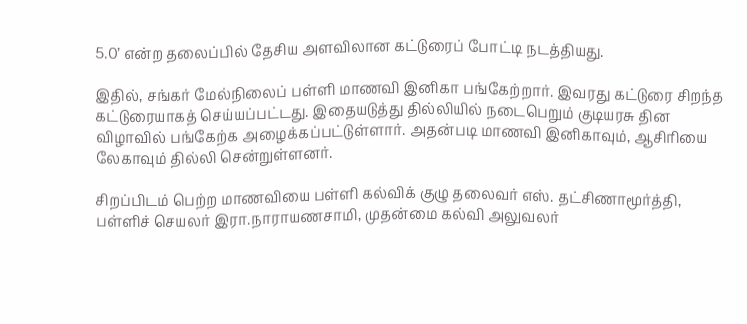5.0’ என்ற தலைப்பில் தேசிய அளவிலான கட்டுரைப் போட்டி நடத்தியது.

இதில், சங்கர் மேல்நிலைப் பள்ளி மாணவி இனிகா பங்கேற்றார். இவரது கட்டுரை சிறந்த கட்டுரையாகத் செய்யப்பட்டது. இதையடுத்து தில்லியில் நடைபெறும் குடியரசு தின விழாவில் பங்கேற்க அழைக்கப்பட்டுள்ளார். அதன்படி மாணவி இனிகாவும், ஆசிரியை லேகாவும் தில்லி சென்றுள்ளனர்.

சிறப்பிடம் பெற்ற மாணவியை பள்ளி கல்விக் குழு தலைவர் எஸ். தட்சிணாமூர்த்தி, பள்ளிச் செயலர் இரா.நாராயணசாமி, முதன்மை கல்வி அலுவலர்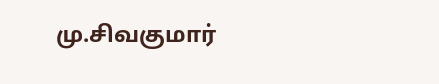மு.சிவகுமார்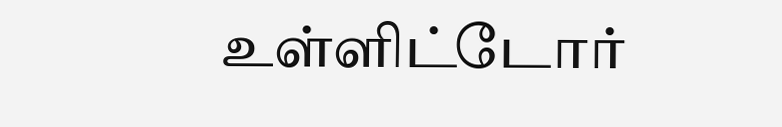உள்ளிட்டோர்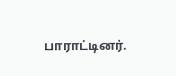பாராட்டினர்.